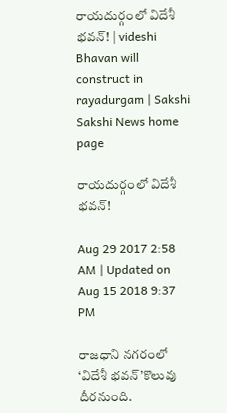రాయదుర్గంలో విదేశీ భవన్‌! | videshi Bhavan will construct in rayadurgam | Sakshi
Sakshi News home page

రాయదుర్గంలో విదేశీ భవన్‌!

Aug 29 2017 2:58 AM | Updated on Aug 15 2018 9:37 PM

రాజధాని నగరంలో ‘విదేశీ భవన్‌’కొలువు దీరనుంది.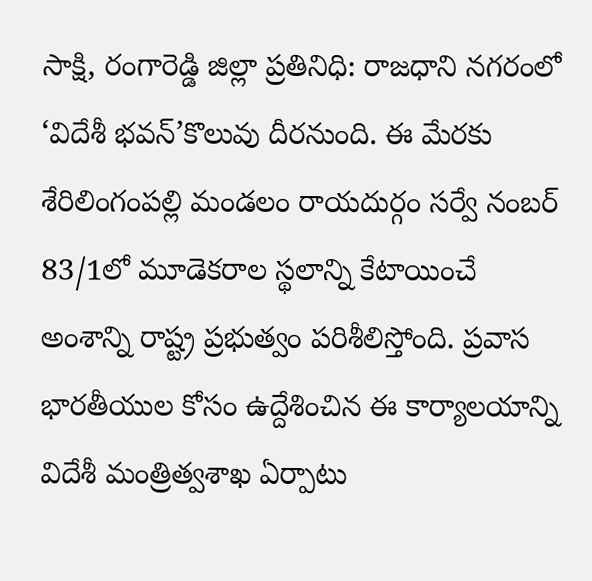సాక్షి, రంగారెడ్డి జిల్లా ప్రతినిధి: రాజధాని నగరంలో ‘విదేశీ భవన్‌’కొలువు దీరనుంది. ఈ మేరకు శేరిలింగంపల్లి మండలం రాయదుర్గం సర్వే నంబర్‌ 83/1లో మూడెకరాల స్థలాన్ని కేటాయించే అంశాన్ని రాష్ట్ర ప్రభుత్వం పరిశీలిస్తోంది. ప్రవాస భారతీయుల కోసం ఉద్దేశించిన ఈ కార్యాలయాన్ని విదేశీ మంత్రిత్వశాఖ ఏర్పాటు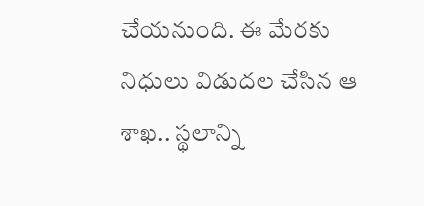చేయనుంది. ఈ మేరకు నిధులు విడుదల చేసిన ఆ శాఖ.. స్థలాన్ని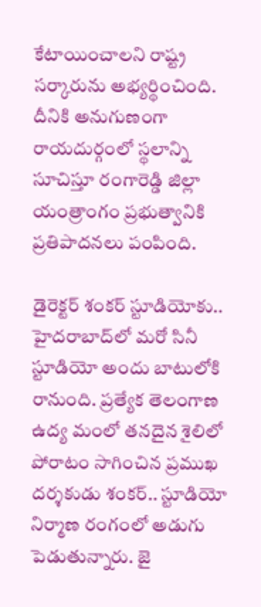కేటాయించాలని రాష్ట్ర సర్కారును అభ్యర్థించింది. దీనికి అనుగుణంగా రాయదుర్గంలో స్థలాన్ని సూచిస్తూ రంగారెడ్డి జిల్లా యంత్రాంగం ప్రభుత్వానికి ప్రతిపాదనలు పంపింది.

డైరెక్టర్‌ శంకర్‌ స్టూడియోకు..
హైదరాబాద్‌లో మరో సినీ స్టూడియో అందు బాటులోకి రానుంది. ప్రత్యేక తెలంగాణ ఉద్య మంలో తనదైన శైలిలో పోరాటం సాగించిన ప్రముఖ దర్శకుడు శంకర్‌.. స్టూడియో నిర్మాణ రంగంలో అడుగు పెడుతున్నారు. జై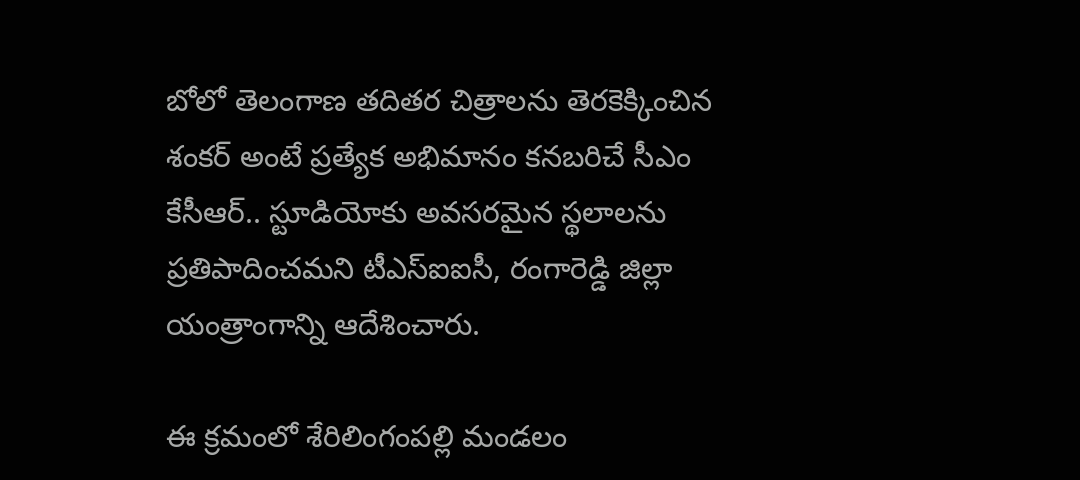బోలో తెలంగాణ తదితర చిత్రాలను తెరకెక్కించిన శంకర్‌ అంటే ప్రత్యేక అభిమానం కనబరిచే సీఎం కేసీఆర్‌.. స్టూడియోకు అవసరమైన స్థలాలను ప్రతిపాదించమని టీఎస్‌ఐఐసీ, రంగారెడ్డి జిల్లా యంత్రాంగాన్ని ఆదేశించారు.

ఈ క్రమంలో శేరిలింగంపల్లి మండలం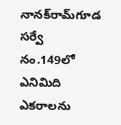నానక్‌రామ్‌గూడ సర్వే నం.149లో ఎనిమిది ఎకరాలను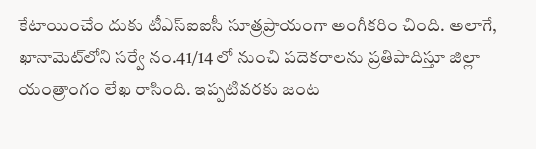కేటాయించేం దుకు టీఎస్‌ఐఐసీ సూత్రప్రాయంగా అంగీకరిం చింది. అలాగే, ఖానామెట్‌లోని సర్వే నం.41/14 లో నుంచి పదెకరాలను ప్రతిపాదిస్తూ జిల్లా యంత్రాంగం లేఖ రాసింది. ఇప్పటివరకు జంట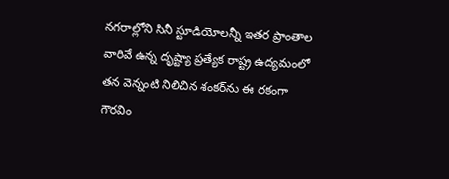నగరాల్లోని సినీ స్టూడియోలన్నీ ఇతర ప్రాంతాల వారివే ఉన్న దృష్ట్యా ప్రత్యేక రాష్ట్ర ఉద్యమంలో తన వెన్నంటి నిలిచిన శంకర్‌ను ఈ రకంగా గౌరవిం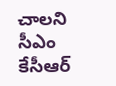చాలని సీఎం కేసీఆర్‌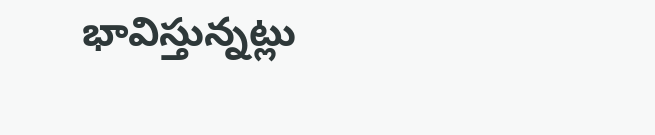భావిస్తున్నట్లు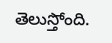తెలుస్తోంది.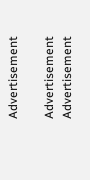Advertisement

Advertisement
Advertisement